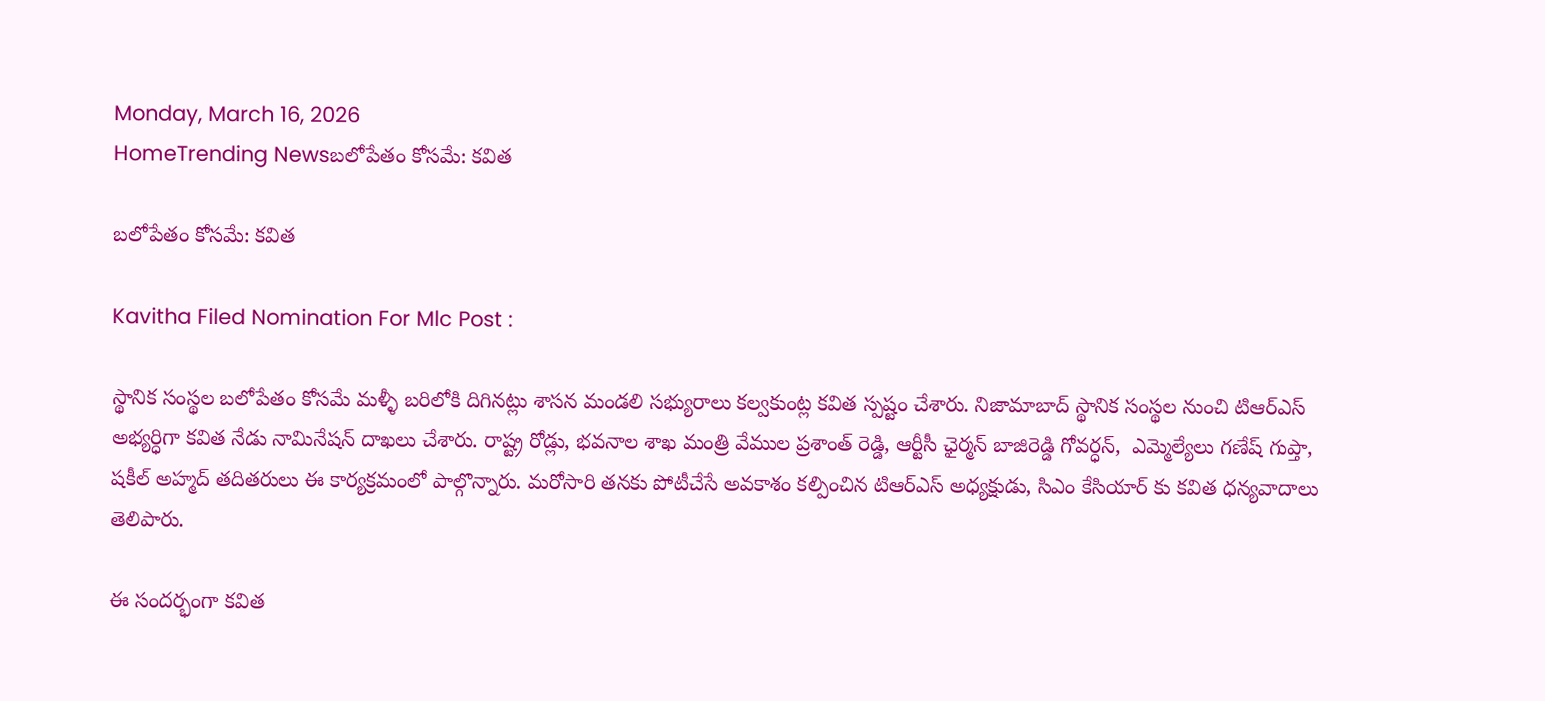Monday, March 16, 2026
HomeTrending Newsబలోపేతం కోసమే: కవిత

బలోపేతం కోసమే: కవిత

Kavitha Filed Nomination For Mlc Post :

స్థానిక సంస్థల బలోపేతం కోసమే మళ్ళీ బరిలోకి దిగినట్లు శాసన మండలి సభ్యురాలు కల్వకుంట్ల కవిత స్పష్టం చేశారు. నిజామాబాద్ స్థానిక సంస్థల నుంచి టిఆర్ఎస్ అభ్యర్ధిగా కవిత నేడు నామినేషన్ దాఖలు చేశారు. రాష్ట్ర రోడ్లు, భవనాల శాఖ మంత్రి వేముల ప్రశాంత్ రెడ్డి, ఆర్టీసీ ఛైర్మన్ బాజిరెడ్డి గోవర్ధన్,  ఎమ్మెల్యేలు గణేష్ గుప్తా, షకీల్ అహ్మద్ తదితరులు ఈ కార్యక్రమంలో పాల్గొన్నారు. మరోసారి తనకు పోటీచేసే అవకాశం కల్పించిన టిఆర్ఎస్ అధ్యక్షుడు, సిఎం కేసియార్ కు కవిత ధన్యవాదాలు తెలిపారు.

ఈ సందర్భంగా కవిత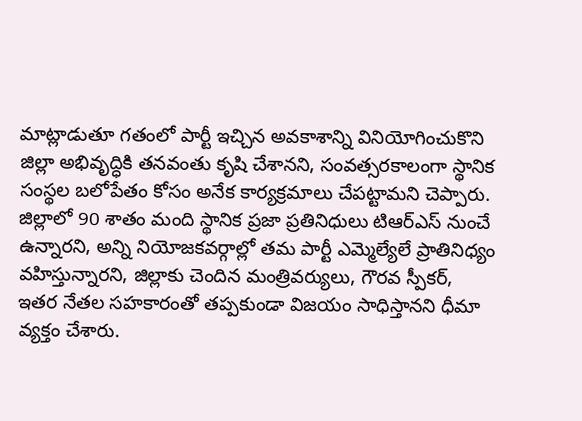మాట్లాడుతూ గతంలో పార్టీ ఇచ్చిన అవకాశాన్ని వినియోగించుకొని జిల్లా అభివృద్ధికి తనవంతు కృషి చేశానని, సంవత్సరకాలంగా స్థానిక సంస్థల బలోపేతం కోసం అనేక కార్యక్రమాలు చేపట్టామని చెప్పారు. జిల్లాలో 90 శాతం మంది స్థానిక ప్రజా ప్రతినిధులు టిఆర్ఎస్ నుంచే ఉన్నారని, అన్ని నియోజకవర్గాల్లో తమ పార్టీ ఎమ్మెల్యేలే ప్రాతినిధ్యం వహిస్తున్నారని, జిల్లాకు చెందిన మంత్రివర్యులు, గౌరవ స్పీకర్, ఇతర నేతల సహకారంతో తప్పకుండా విజయం సాధిస్తానని ధీమా వ్యక్తం చేశారు.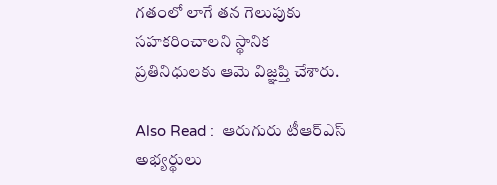గతంలో లాగే తన గెలుపుకు సహకరించాలని స్థానిక ప్రతినిధులకు ఆమె విజ్ఞప్తి చేశారు.

Also Read :  ఆరుగురు టీఆర్ఎస్ అభ్య‌ర్థులు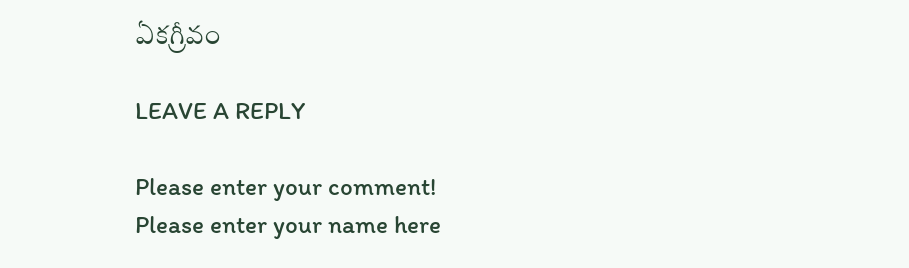ఏక‌గ్రీవం

LEAVE A REPLY

Please enter your comment!
Please enter your name here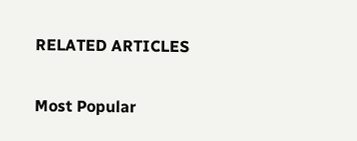RELATED ARTICLES

Most Popular